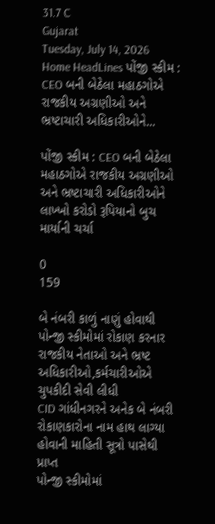31.7 C
Gujarat
Tuesday, July 14, 2026
Home HeadLines પોંજી સ્કીમ : CEO બની બેઠેલા મહાઠગોએ રાજકીય અગ્રણીઓ અને ભ્રષ્ટાચારી અધિકારીઓને...

પોંજી સ્કીમ : CEO બની બેઠેલા મહાઠગોએ રાજકીય અગ્રણીઓ અને ભ્રષ્ટાચારી અધિકારીઓને લાખ્ખો કરોડો રૂપિયાનો બુચ માર્યાની ચર્ચા

0
159

બે નંબરી કાળું નાણું હોવાથી પોન્જી સ્કીમોમાં રોકાણ કરનાર રાજકીય નેતાઓ અને ભ્રષ્ટ અધિકારીઓ,કર્મચારીઓએ ચુપકીદી સેવી લીધી
CID ગાંધીનગરને અનેક બે નંબરી રોકાણકારોના નામ હાથ લાગ્યા હોવાની માહિતી સૂત્રો પાસેથી પ્રાપ્ત
પોન્જી સ્કીમોમાં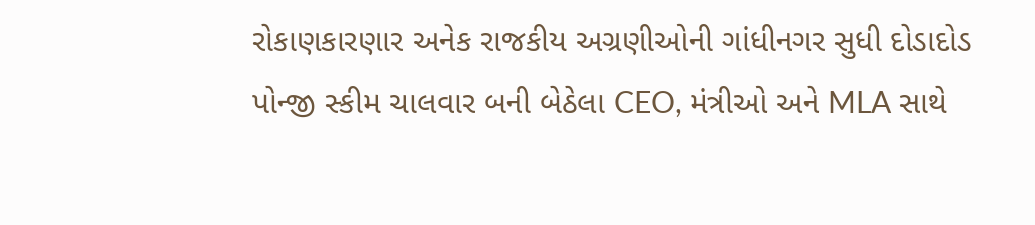રોકાણકારણાર અનેક રાજકીય અગ્રણીઓની ગાંધીનગર સુધી દોડાદોડ
પોન્જી સ્કીમ ચાલવાર બની બેઠેલા CEO, મંત્રીઓ અને MLA સાથે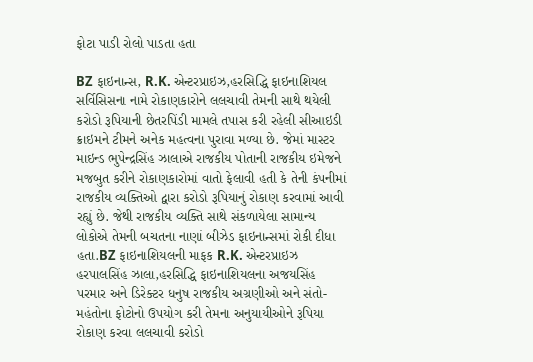ફોટા પાડી રોલો પાડતા હતા

BZ ફાઇનાન્સ, R.K. એન્ટરપ્રાઇઝ,હરસિદ્ધિ ફાઇનાશિયલ સર્વિસિસના નામે રોકાણકારોને લલચાવી તેમની સાથે થયેલી કરોડો રૂપિયાની છેતરપિંડી મામલે તપાસ કરી રહેલી સીઆઇડી ક્રાઇમને ટીમને અનેક મહત્વના પુરાવા મળ્યા છે. જેમાં માસ્ટર માઇન્ડ ભુપેન્દ્રસિંહ ઝાલાએ રાજકીય પોતાની રાજકીય ઇમેજને મજબુત કરીને રોકાણકારોમાં વાતો ફેલાવી હતી કે તેની કંપનીમાં રાજકીય વ્યક્તિઓ દ્વારા કરોડો રૂપિયાનું રોકાણ કરવામાં આવી રહ્યું છે. જેથી રાજકીય વ્યક્તિ સાથે સંકળાયેલા સામાન્ય લોકોએ તેમની બચતના નાણાં બીઝેડ ફાઇનાન્સમાં રોકી દીધા હતા.BZ ફાઇનાશિયલની માફક R.K. એન્ટરપ્રાઇઝ હરપાલસિંહ ઝાલા,હરસિદ્ધિ ફાઇનાશિયલના અજયસિંહ પરમાર અને ડિરેક્ટર ધનુષ રાજકીય અગ્રણીઓ અને સંતો-મહંતોના ફોટોનો ઉપયોગ કરી તેમના અનુયાયીઓને રૂપિયા રોકાણ કરવા લલચાવી કરોડો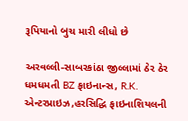રૂપિયાનો બુચ મારી લીધો છે

અરવલ્લી-સાબરકાંઠા જીલ્લામાં ઠેર ઠેર ધમધમતી BZ ફાઇનાન્સ, R.K. એન્ટરપ્રાઇઝ,હરસિદ્ધિ ફાઇનાશિયલની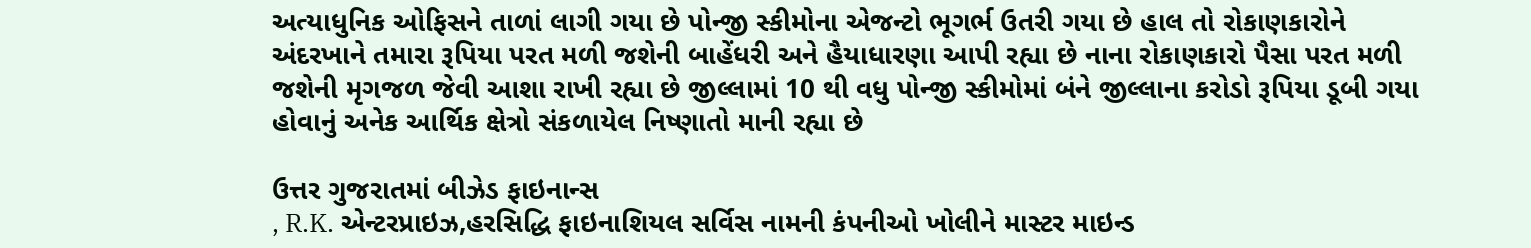અત્યાધુનિક ઓફિસને તાળાં લાગી ગયા છે પોન્જી સ્કીમોના એજન્ટો ભૂગર્ભ ઉતરી ગયા છે હાલ તો રોકાણકારોને અંદરખાને તમારા રૂપિયા પરત મળી જશેની બાહેંધરી અને હૈયાધારણા આપી રહ્યા છે નાના રોકાણકારો પૈસા પરત મળી જશેની મૃગજળ જેવી આશા રાખી રહ્યા છે જીલ્લામાં 10 થી વધુ પોન્જી સ્કીમોમાં બંને જીલ્લાના કરોડો રૂપિયા ડૂબી ગયા હોવાનું અનેક આર્થિક ક્ષેત્રો સંકળાયેલ નિષ્ણાતો માની રહ્યા છે

ઉત્તર ગુજરાતમાં બીઝેડ ફાઇનાન્સ
, R.K. એન્ટરપ્રાઇઝ,હરસિદ્ધિ ફાઇનાશિયલ સર્વિસ નામની કંપનીઓ ખોલીને માસ્ટર માઇન્ડ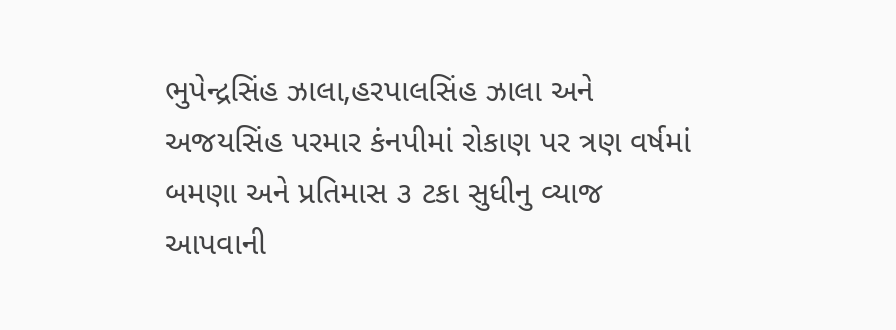ભુપેન્દ્રસિંહ ઝાલા,હરપાલસિંહ ઝાલા અને અજયસિંહ પરમાર કંનપીમાં રોકાણ પર ત્રણ વર્ષમાં બમણા અને પ્રતિમાસ ૩ ટકા સુધીનુ વ્યાજ આપવાની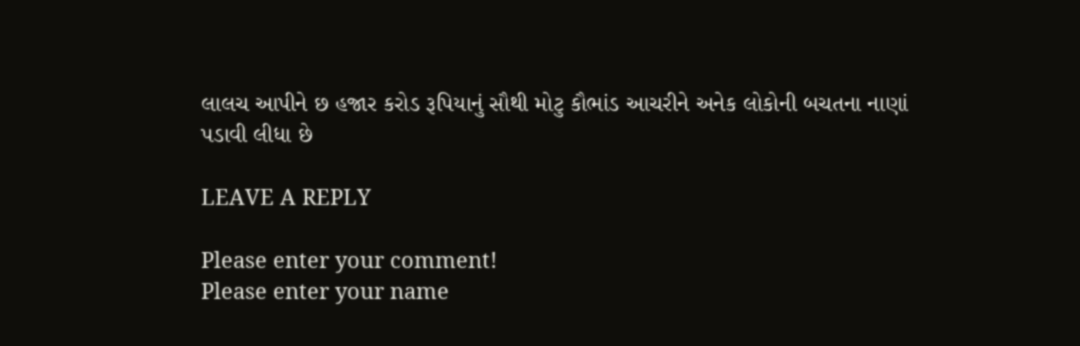લાલચ આપીને છ હજાર કરોડ રૂપિયાનું સૌથી મોટુ કૌભાંડ આચરીને અનેક લોકોની બચતના નાણાં પડાવી લીધા છે

LEAVE A REPLY

Please enter your comment!
Please enter your name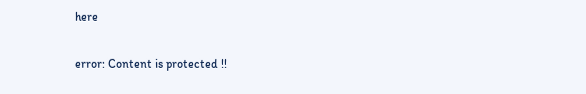here

error: Content is protected !!